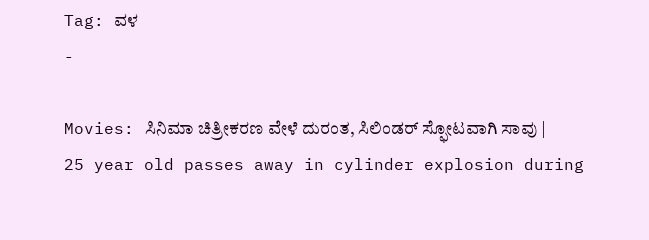Tag: ವಳ
-

Movies: ಸಿನಿಮಾ ಚಿತ್ರೀಕರಣ ವೇಳೆ ದುರಂತ, ಸಿಲಿಂಡರ್ ಸ್ಫೋಟವಾಗಿ ಸಾವು | 25 year old passes away in cylinder explosion during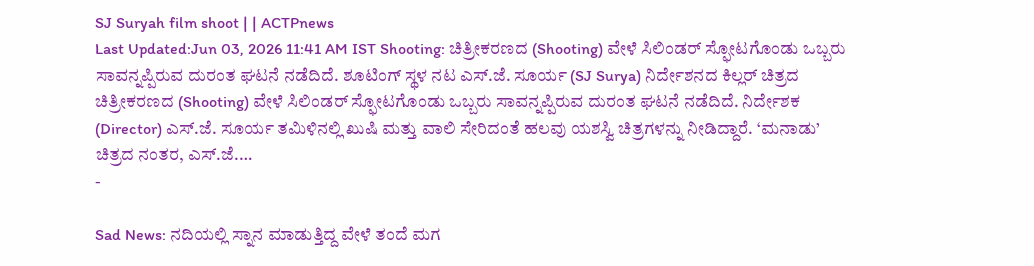SJ Suryah film shoot | | ACTPnews
Last Updated:Jun 03, 2026 11:41 AM IST Shooting: ಚಿತ್ರೀಕರಣದ (Shooting) ವೇಳೆ ಸಿಲಿಂಡರ್ ಸ್ಫೋಟಗೊಂಡು ಒಬ್ಬರು ಸಾವನ್ನಪ್ಪಿರುವ ದುರಂತ ಘಟನೆ ನಡೆದಿದೆ. ಶೂಟಿಂಗ್ ಸ್ಥಳ ನಟ ಎಸ್.ಜೆ. ಸೂರ್ಯ (SJ Surya) ನಿರ್ದೇಶನದ ಕಿಲ್ಲರ್ ಚಿತ್ರದ ಚಿತ್ರೀಕರಣದ (Shooting) ವೇಳೆ ಸಿಲಿಂಡರ್ ಸ್ಫೋಟಗೊಂಡು ಒಬ್ಬರು ಸಾವನ್ನಪ್ಪಿರುವ ದುರಂತ ಘಟನೆ ನಡೆದಿದೆ. ನಿರ್ದೇಶಕ (Director) ಎಸ್.ಜೆ. ಸೂರ್ಯ ತಮಿಳಿನಲ್ಲಿ ಖುಷಿ ಮತ್ತು ವಾಲಿ ಸೇರಿದಂತೆ ಹಲವು ಯಶಸ್ವಿ ಚಿತ್ರಗಳನ್ನು ನೀಡಿದ್ದಾರೆ. ‘ಮನಾಡು’ ಚಿತ್ರದ ನಂತರ, ಎಸ್.ಜೆ.…
-

Sad News: ನದಿಯಲ್ಲಿ ಸ್ನಾನ ಮಾಡುತ್ತಿದ್ದ ವೇಳೆ ತಂದೆ ಮಗ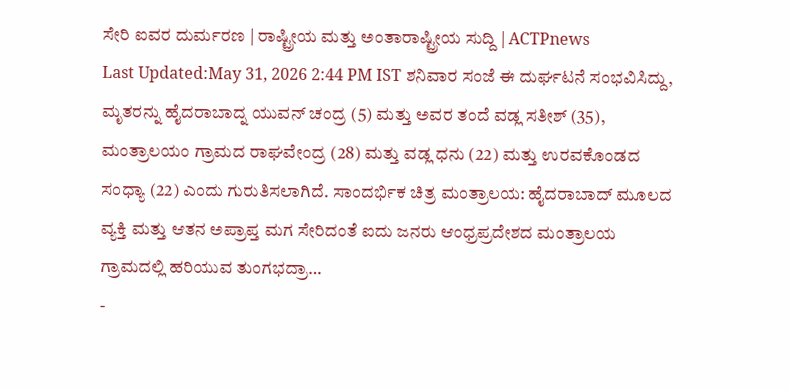ಸೇರಿ ಐವರ ದುರ್ಮರಣ | ರಾಷ್ಟ್ರೀಯ ಮತ್ತು ಅಂತಾರಾಷ್ಟ್ರೀಯ ಸುದ್ದಿ | ACTPnews
Last Updated:May 31, 2026 2:44 PM IST ಶನಿವಾರ ಸಂಜೆ ಈ ದುರ್ಘಟನೆ ಸಂಭವಿಸಿದ್ದು, ಮೃತರನ್ನು ಹೈದರಾಬಾದ್ನ ಯುವನ್ ಚಂದ್ರ (5) ಮತ್ತು ಅವರ ತಂದೆ ವಡ್ಲ ಸತೀಶ್ (35), ಮಂತ್ರಾಲಯಂ ಗ್ರಾಮದ ರಾಘವೇಂದ್ರ (28) ಮತ್ತು ವಡ್ಲ ಧನು (22) ಮತ್ತು ಉರವಕೊಂಡದ ಸಂಧ್ಯಾ (22) ಎಂದು ಗುರುತಿಸಲಾಗಿದೆ. ಸಾಂದರ್ಭಿಕ ಚಿತ್ರ ಮಂತ್ರಾಲಯ: ಹೈದರಾಬಾದ್ ಮೂಲದ ವ್ಯಕ್ತಿ ಮತ್ತು ಆತನ ಅಪ್ರಾಪ್ತ ಮಗ ಸೇರಿದಂತೆ ಐದು ಜನರು ಆಂಧ್ರಪ್ರದೇಶದ ಮಂತ್ರಾಲಯ ಗ್ರಾಮದಲ್ಲಿ ಹರಿಯುವ ತುಂಗಭದ್ರಾ…
-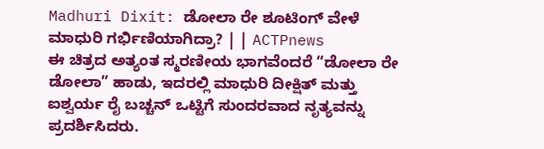Madhuri Dixit: ಡೋಲಾ ರೇ ಶೂಟಿಂಗ್ ವೇಳೆ ಮಾಧುರಿ ಗರ್ಭಿಣಿಯಾಗಿದ್ರಾ? | | ACTPnews
ಈ ಚಿತ್ರದ ಅತ್ಯಂತ ಸ್ಮರಣೀಯ ಭಾಗವೆಂದರೆ “ಡೋಲಾ ರೇ ಡೋಲಾ” ಹಾಡು, ಇದರಲ್ಲಿ ಮಾಧುರಿ ದೀಕ್ಷಿತ್ ಮತ್ತು ಐಶ್ವರ್ಯ ರೈ ಬಚ್ಚನ್ ಒಟ್ಟಿಗೆ ಸುಂದರವಾದ ನೃತ್ಯವನ್ನು ಪ್ರದರ್ಶಿಸಿದರು.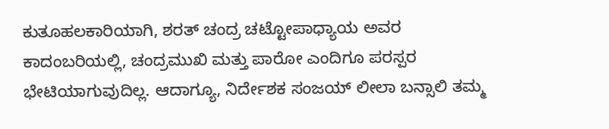ಕುತೂಹಲಕಾರಿಯಾಗಿ, ಶರತ್ ಚಂದ್ರ ಚಟ್ಟೋಪಾಧ್ಯಾಯ ಅವರ ಕಾದಂಬರಿಯಲ್ಲಿ, ಚಂದ್ರಮುಖಿ ಮತ್ತು ಪಾರೋ ಎಂದಿಗೂ ಪರಸ್ಪರ ಭೇಟಿಯಾಗುವುದಿಲ್ಲ. ಆದಾಗ್ಯೂ, ನಿರ್ದೇಶಕ ಸಂಜಯ್ ಲೀಲಾ ಬನ್ಸಾಲಿ ತಮ್ಮ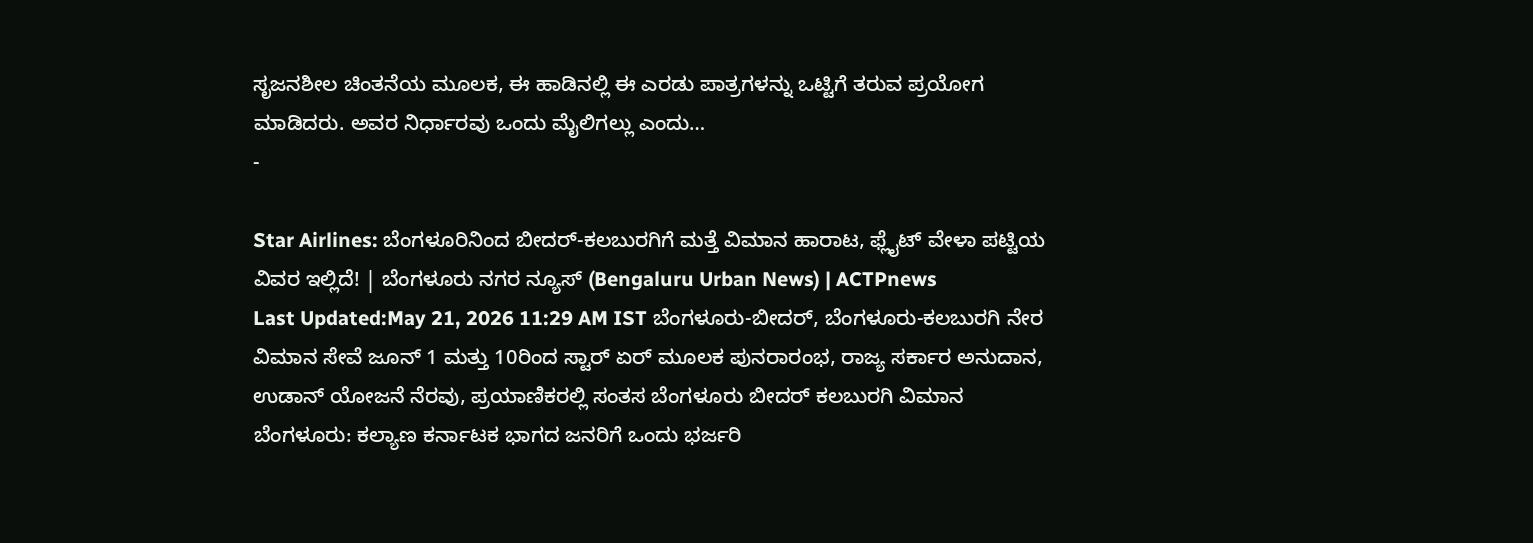ಸೃಜನಶೀಲ ಚಿಂತನೆಯ ಮೂಲಕ, ಈ ಹಾಡಿನಲ್ಲಿ ಈ ಎರಡು ಪಾತ್ರಗಳನ್ನು ಒಟ್ಟಿಗೆ ತರುವ ಪ್ರಯೋಗ ಮಾಡಿದರು. ಅವರ ನಿರ್ಧಾರವು ಒಂದು ಮೈಲಿಗಲ್ಲು ಎಂದು…
-

Star Airlines: ಬೆಂಗಳೂರಿನಿಂದ ಬೀದರ್-ಕಲಬುರಗಿಗೆ ಮತ್ತೆ ವಿಮಾನ ಹಾರಾಟ, ಫ್ಲೈಟ್ ವೇಳಾ ಪಟ್ಟಿಯ ವಿವರ ಇಲ್ಲಿದೆ! | ಬೆಂಗಳೂರು ನಗರ ನ್ಯೂಸ್ (Bengaluru Urban News) | ACTPnews
Last Updated:May 21, 2026 11:29 AM IST ಬೆಂಗಳೂರು-ಬೀದರ್, ಬೆಂಗಳೂರು-ಕಲಬುರಗಿ ನೇರ ವಿಮಾನ ಸೇವೆ ಜೂನ್ 1 ಮತ್ತು 10ರಿಂದ ಸ್ಟಾರ್ ಏರ್ ಮೂಲಕ ಪುನರಾರಂಭ, ರಾಜ್ಯ ಸರ್ಕಾರ ಅನುದಾನ, ಉಡಾನ್ ಯೋಜನೆ ನೆರವು, ಪ್ರಯಾಣಿಕರಲ್ಲಿ ಸಂತಸ ಬೆಂಗಳೂರು ಬೀದರ್ ಕಲಬುರಗಿ ವಿಮಾನ ಬೆಂಗಳೂರು: ಕಲ್ಯಾಣ ಕರ್ನಾಟಕ ಭಾಗದ ಜನರಿಗೆ ಒಂದು ಭರ್ಜರಿ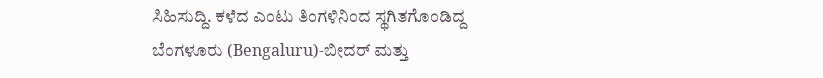ಸಿಹಿಸುದ್ದಿ. ಕಳೆದ ಎಂಟು ತಿಂಗಳಿನಿಂದ ಸ್ಥಗಿತಗೊಂಡಿದ್ದ ಬೆಂಗಳೂರು (Bengaluru)-ಬೀದರ್ ಮತ್ತು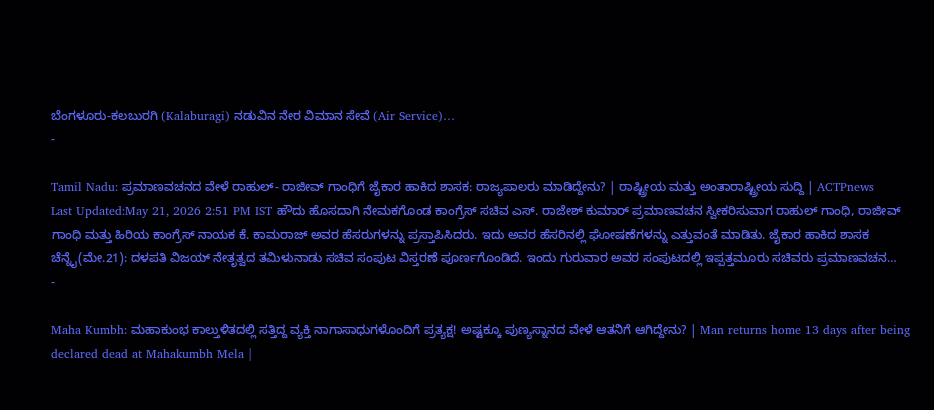ಬೆಂಗಳೂರು-ಕಲಬುರಗಿ (Kalaburagi) ನಡುವಿನ ನೇರ ವಿಮಾನ ಸೇವೆ (Air Service)…
-

Tamil Nadu: ಪ್ರಮಾಣವಚನದ ವೇಳೆ ರಾಹುಲ್- ರಾಜೀವ್ ಗಾಂಧಿಗೆ ಜೈಕಾರ ಹಾಕಿದ ಶಾಸಕ: ರಾಜ್ಯಪಾಲರು ಮಾಡಿದ್ದೇನು? | ರಾಷ್ಟ್ರೀಯ ಮತ್ತು ಅಂತಾರಾಷ್ಟ್ರೀಯ ಸುದ್ದಿ | ACTPnews
Last Updated:May 21, 2026 2:51 PM IST ಹೌದು ಹೊಸದಾಗಿ ನೇಮಕಗೊಂಡ ಕಾಂಗ್ರೆಸ್ ಸಚಿವ ಎಸ್. ರಾಜೇಶ್ ಕುಮಾರ್ ಪ್ರಮಾಣವಚನ ಸ್ವೀಕರಿಸುವಾಗ ರಾಹುಲ್ ಗಾಂಧಿ, ರಾಜೀವ್ ಗಾಂಧಿ ಮತ್ತು ಹಿರಿಯ ಕಾಂಗ್ರೆಸ್ ನಾಯಕ ಕೆ. ಕಾಮರಾಜ್ ಅವರ ಹೆಸರುಗಳನ್ನು ಪ್ರಸ್ತಾಪಿಸಿದರು. ಇದು ಅವರ ಹೆಸರಿನಲ್ಲಿ ಘೋಷಣೆಗಳನ್ನು ಎತ್ತುವಂತೆ ಮಾಡಿತು. ಜೈಕಾರ ಹಾಕಿದ ಶಾಸಕ ಚೆನ್ನೈ(ಮೇ.21): ದಳಪತಿ ವಿಜಯ್ ನೇತೃತ್ವದ ತಮಿಳುನಾಡು ಸಚಿವ ಸಂಪುಟ ವಿಸ್ತರಣೆ ಪೂರ್ಣಗೊಂಡಿದೆ. ಇಂದು ಗುರುವಾರ ಅವರ ಸಂಪುಟದಲ್ಲಿ ಇಪ್ಪತ್ತಮೂರು ಸಚಿವರು ಪ್ರಮಾಣವಚನ…
-

Maha Kumbh: ಮಹಾಕುಂಭ ಕಾಲ್ತುಳಿತದಲ್ಲಿ ಸತ್ತಿದ್ದ ವ್ಯಕ್ತಿ ನಾಗಾಸಾಧುಗಳೊಂದಿಗೆ ಪ್ರತ್ಯಕ್ಷ! ಅಷ್ಟಕ್ಕೂ ಪುಣ್ಯಸ್ನಾನದ ವೇಳೆ ಆತನಿಗೆ ಆಗಿದ್ದೇನು? | Man returns home 13 days after being declared dead at Mahakumbh Mela |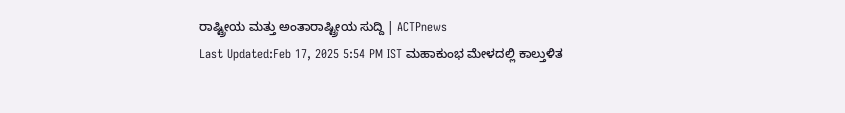ರಾಷ್ಟ್ರೀಯ ಮತ್ತು ಅಂತಾರಾಷ್ಟ್ರೀಯ ಸುದ್ದಿ | ACTPnews
Last Updated:Feb 17, 2025 5:54 PM IST ಮಹಾಕುಂಭ ಮೇಳದಲ್ಲಿ ಕಾಲ್ತುಳಿತ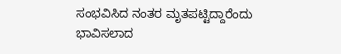ಸಂಭವಿಸಿದ ನಂತರ ಮೃತಪಟ್ಟಿದ್ದಾರೆಂದು ಭಾವಿಸಲಾದ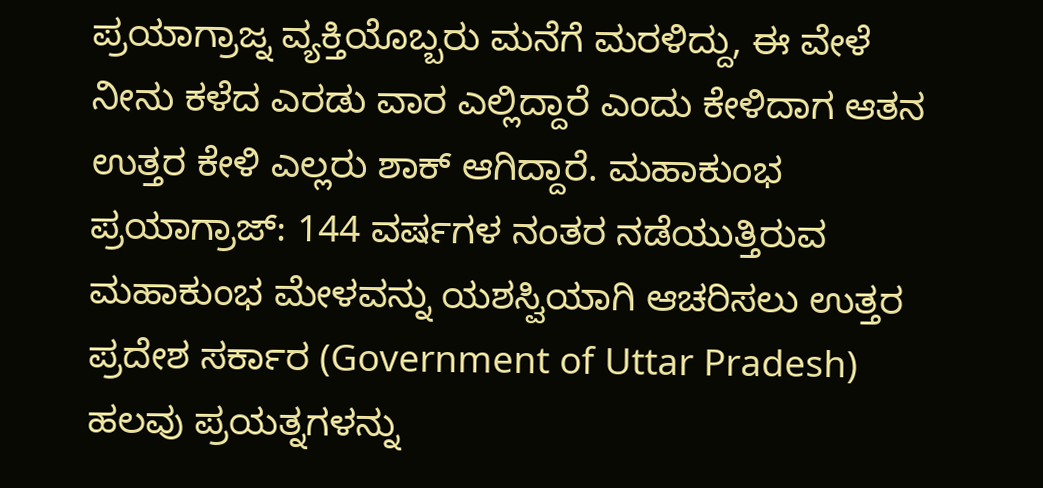ಪ್ರಯಾಗ್ರಾಜ್ನ ವ್ಯಕ್ತಿಯೊಬ್ಬರು ಮನೆಗೆ ಮರಳಿದ್ದು, ಈ ವೇಳೆ ನೀನು ಕಳೆದ ಎರಡು ವಾರ ಎಲ್ಲಿದ್ದಾರೆ ಎಂದು ಕೇಳಿದಾಗ ಆತನ ಉತ್ತರ ಕೇಳಿ ಎಲ್ಲರು ಶಾಕ್ ಆಗಿದ್ದಾರೆ. ಮಹಾಕುಂಭ ಪ್ರಯಾಗ್ರಾಜ್: 144 ವರ್ಷಗಳ ನಂತರ ನಡೆಯುತ್ತಿರುವ ಮಹಾಕುಂಭ ಮೇಳವನ್ನು ಯಶಸ್ವಿಯಾಗಿ ಆಚರಿಸಲು ಉತ್ತರ ಪ್ರದೇಶ ಸರ್ಕಾರ (Government of Uttar Pradesh) ಹಲವು ಪ್ರಯತ್ನಗಳನ್ನು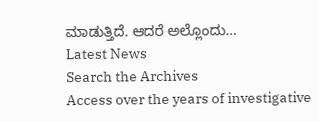ಮಾಡುತ್ತಿದೆ. ಆದರೆ ಅಲ್ಲೊಂದು…
Latest News
Search the Archives
Access over the years of investigative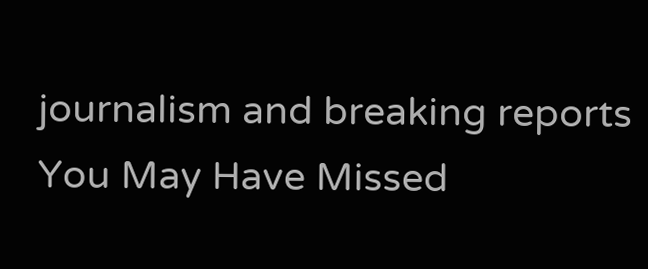journalism and breaking reports
You May Have Missed